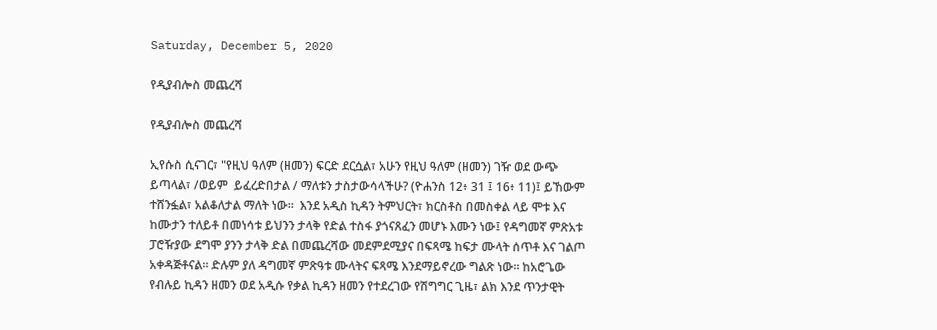Saturday, December 5, 2020

የዲያብሎስ መጨረሻ

የዲያብሎስ መጨረሻ

ኢየሱስ ሲናገር፣ "የዚህ ዓለም (ዘመን) ፍርድ ደርሷል፣ አሁን የዚህ ዓለም (ዘመን) ገዥ ወደ ውጭ ይጣላል፣ /ወይም  ይፈረድበታል / ማለቱን ታስታውሳላችሁ? (ዮሐንስ 12፥ 31 ፤ 16፥ 11)፤ ይኸውም ተሸንፏል፣ አልቆለታል ማለት ነው።  እንደ አዲስ ኪዳን ትምህርት፣ ክርስቶስ በመስቀል ላይ ሞቱ እና ከሙታን ተለይቶ በመነሳቱ ይህንን ታላቅ የድል ተስፋ ያጎናጸፈን መሆኑ እሙን ነው፤ የዳግመኛ ምጽአቱ ፓሮዥያው ደግሞ ያንን ታላቅ ድል በመጨረሻው መደምደሚያና በፍጻሜ ከፍታ ሙላት ሰጥቶ እና ገልጦ አቀዳጅቶናል። ድሉም ያለ ዳግመኛ ምጽዓቱ ሙላትና ፍጻሜ እንደማይኖረው ግልጽ ነው። ከአሮጌው የብሉይ ኪዳን ዘመን ወደ አዲሱ የቃል ኪዳን ዘመን የተደረገው የሽግግር ጊዜ፣ ልክ እንደ ጥንታዊት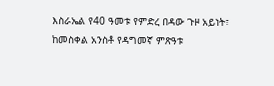እስራኤል የ40 ዓመቱ የምድረ በዳው ጉዞ አይነት፣ ከመስቀል አንስቶ የዳግመኛ ምጽዓቱ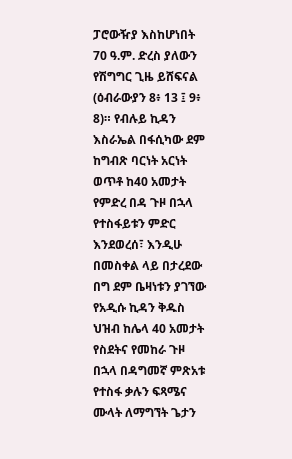ፓሮውዥያ እስከሆነበት 70 ዓ.ም. ድረስ ያለውን የሽግግር ጊዜ ይሸፍናል (ዕብራውያን 8፥ 13 ፤ 9፥ 8)። የብሉይ ኪዳን እስራኤል በፋሲካው ደም ከግብጽ ባርነት አርነት ወጥቶ ከ40 አመታት የምድረ በዳ ጉዞ በኋላ የተስፋይቱን ምድር እንደወረሰ፣ እንዲሁ በመስቀል ላይ በታረደው በግ ደም ቤዛነቱን ያገኘው የአዲሱ ኪዳን ቅዱስ ህዝብ ከሌላ 40 አመታት የስደትና የመከራ ጉዞ በኋላ በዳግመኛ ምጽአቱ የተስፋ ቃሉን ፍጻሜና ሙላት ለማግኘት ጌታን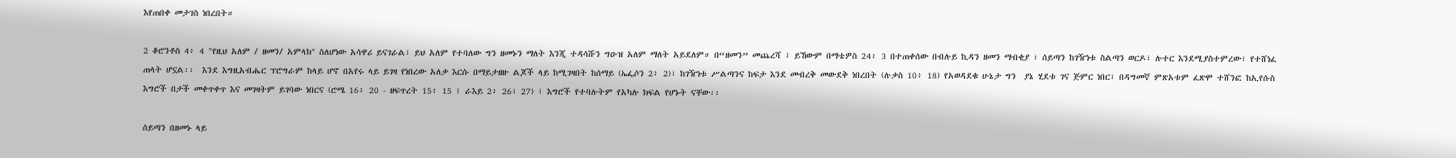እየጠበቀ መታገስ ነበረበት።

2 ቆሮንቶስ 4፥ 4 "የዚህ አለም / ዘመን/ አምላክ" ስለሆነው አሳዋሪ ይናገራል፣ ይህ አለም የተባለው ግን ዘመኑን ማለት እንጂ ተዳሳሹን ግዑዝ አለም ማለት አይደለም። በ“ዘመን” መጨረሻ ፣ ይኸውም በማቴዎስ 24፥ 3 በተጠቀሰው በብሉይ ኪዳን ዘመን ማብቂያ ፣ ሰይጣን ከገዥነቱ ስልጣን ወርዶ፣ ሉተር እንደሚያስተምረው፣ የተሸነፈ ጠላት ሆኗል፡፡  እንደ እግዚአብሔር ፕሮግራም ከላይ ሆኖ በአየሩ ላይ ይገዛ የነበረው አለቃ እርሱ በማይታዘዙ ልጆች ላይ ከሚገዛበት ከሰማይ (ኤፌሶን 2፥ 2)፣ ከገዥነቱ ሥልጣንና ከፍታ እንደ መብረቅ መውደቅ ነበረበት (ሉቃስ 10፥ 18) የአወዳደቁ ሁኔታ ግን  ያኔ ሂደቱ ገና ጅምር ነበር፣ በዳግመኛ ምጽአቱም ፈጽሞ ተሸንፎ ከኢየሱስ እግሮች በታች መቀጥቀጥ እና መገዛትም ይገባው ነበርና (ሮሜ 16፥ 20 - ዘፍጥረት 15፥ 15 ፤ ራእይ 2፥ 26፣ 27) ፣ እግሮች የተባሉትም የአካሉ ክፍል የሆኑት ናቸው፡፡

ሰይጣን በዘመኑ ላይ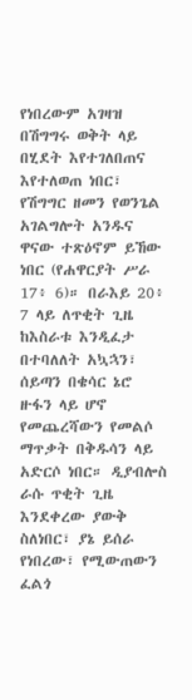የነበረውም አገዛዝ በሽግግሩ ወቅት ላይ በሂደት እየተገለበጠና እየተለወጠ ነበር፣ የሽግግር ዘመን የወንጌል አገልግሎት አንዱና ዋናው ተጽዕኖም ይኸው ነበር (የሐዋርያት ሥራ 17፥ 6)። በራእይ 20፥ 7 ላይ ለጥቂት ጊዜ ከእስራቱ እንዲፈታ በተባለለት አኳኋን፣ ሰይጣን በቄሳር ኔሮ ዙፋን ላይ ሆኖ የመጨረሻውን የመልሶ ማጥቃት በቅዱሳን ላይ አድርሶ ነበር። ዲያብሎስ ራሱ ጥቂት ጊዜ እንደቀረው ያውቅ ስለነበር፣ ያኔ ይሰራ የነበረው፣ የሚውጠውን ፈልጎ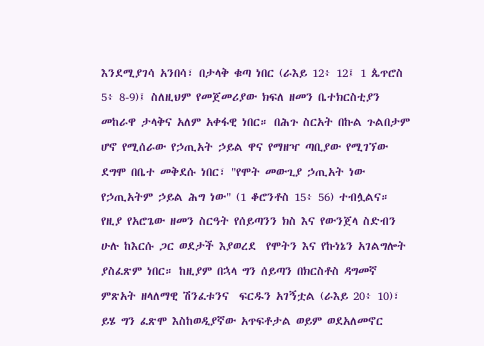እንደሚያገሳ አንበሳ፣ በታላቅ ቁጣ ነበር (ራእይ 12፥ 12፤ 1 ጴጥሮስ 5፥ 8-9)፤ ስለዚህም የመጀመሪያው ክፍለ ዘመን ቤተክርስቲያን መከራዋ ታላቅና አለም አቀፋዊ ነበር። በሕጉ ስርአት በኩል ጉልበታም ሆኖ የሚሰራው የኃጢአት ኃይል ዋና የማዘዣ ጣቢያው የሚገኘው ደግሞ በቤተ መቅደሱ ነበር፣ "የሞት መውጊያ ኃጢአት ነው የኃጢአትም ኃይል ሕግ ነው" (1 ቆሮንቶስ 15፥ 56) ተብሏልና። የዚያ የአሮጌው ዘመን ስርዓት የሰይጣንን ክስ እና የውንጀላ ስድብን ሁሉ ከእርሱ ጋር ወደታች እያወረደ  የሞትን እና የኩነኔን አገልግሎት ያስፈጽም ነበር። ከዚያም በኋላ ግን ሰይጣን በክርስቶስ ዳግመኛ ምጽአት ዘላለማዊ ሽንፈቱንና  ፍርዱን አገኝቷል (ራእይ 20፥ 10)፣ ይሄ ግን ፈጽሞ እስከወዲያኛው አጥፍቶታል ወይም ወደአለመኖር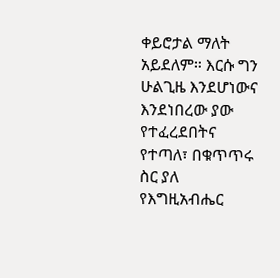ቀይሮታል ማለት አይደለም። እርሱ ግን ሁልጊዜ እንደሆነውና እንደነበረው ያው የተፈረደበትና የተጣለ፣ በቁጥጥሩ ስር ያለ የእግዚአብሔር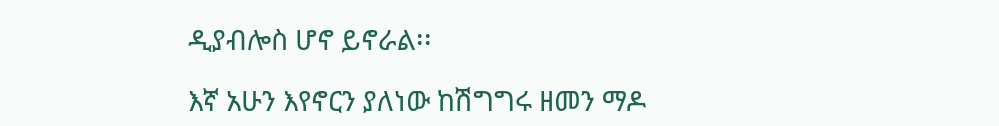ዲያብሎስ ሆኖ ይኖራል፡፡

እኛ አሁን እየኖርን ያለነው ከሽግግሩ ዘመን ማዶ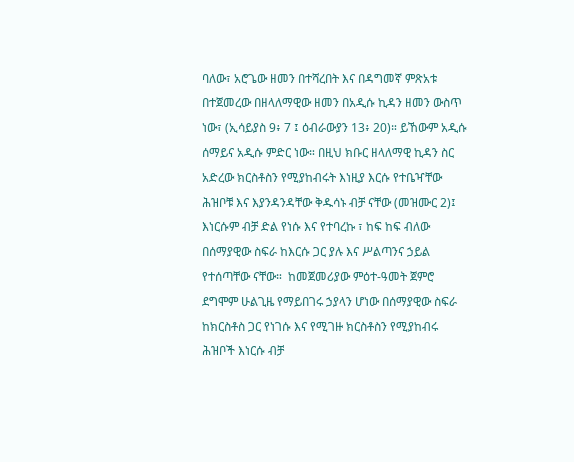ባለው፣ አሮጌው ዘመን በተሻረበት እና በዳግመኛ ምጽአቱ በተጀመረው በዘላለማዊው ዘመን በአዲሱ ኪዳን ዘመን ውስጥ ነው፣ (ኢሳይያስ 9፥ 7 ፤ ዕብራውያን 13፥ 20)። ይኸውም አዲሱ ሰማይና አዲሱ ምድር ነው። በዚህ ክቡር ዘላለማዊ ኪዳን ስር አድረው ክርስቶስን የሚያከብሩት እነዚያ እርሱ የተቤዣቸው ሕዝቦቹ እና እያንዳንዳቸው ቅዱሳኑ ብቻ ናቸው (መዝሙር 2)፤ እነርሱም ብቻ ድል የነሱ እና የተባረኩ ፣ ከፍ ከፍ ብለው በሰማያዊው ስፍራ ከእርሱ ጋር ያሉ እና ሥልጣንና ኃይል የተሰጣቸው ናቸው።  ከመጀመሪያው ምዕተ-ዓመት ጀምሮ ደግሞም ሁልጊዜ የማይበገሩ ኃያላን ሆነው በሰማያዊው ስፍራ ከክርስቶስ ጋር የነገሱ እና የሚገዙ ክርስቶስን የሚያከብሩ ሕዝቦች እነርሱ ብቻ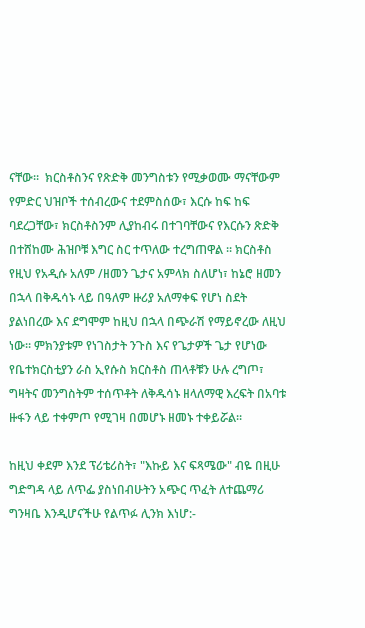ናቸው።  ክርስቶስንና የጽድቅ መንግስቱን የሚቃወሙ ማናቸውም የምድር ህዝቦች ተሰብረውና ተደምስሰው፣ እርሱ ከፍ ከፍ ባደረጋቸው፣ ክርስቶስንም ሊያከብሩ በተገባቸውና የእርሱን ጽድቅ በተሸከሙ ሕዝቦቹ እግር ስር ተጥለው ተረግጠዋል ፡፡ ክርስቶስ የዚህ የአዲሱ አለም /ዘመን ጌታና አምላክ ስለሆነ፣ ከኔሮ ዘመን በኋላ በቅዱሳኑ ላይ በዓለም ዙሪያ አለማቀፍ የሆነ ስደት ያልነበረው እና ደግሞም ከዚህ በኋላ በጭራሽ የማይኖረው ለዚህ ነው። ምክንያቱም የነገስታት ንጉስ እና የጌታዎች ጌታ የሆነው የቤተክርስቲያን ራስ ኢየሱስ ክርስቶስ ጠላቶቹን ሁሉ ረግጦ፣ ግዛትና መንግስትም ተሰጥቶት ለቅዱሳኑ ዘላለማዊ እረፍት በአባቱ ዙፋን ላይ ተቀምጦ የሚገዛ በመሆኑ ዘመኑ ተቀይሯል።

ከዚህ ቀደም እንደ ፕሪቴሪስት፣ "እኩይ እና ፍጻሜው" ብዬ በዚሁ ግድግዳ ላይ ለጥፌ ያስነበብሁትን አጭር ጥፈት ለተጨማሪ ግንዛቤ እንዲሆናችሁ የልጥፉ ሊንክ እነሆ:-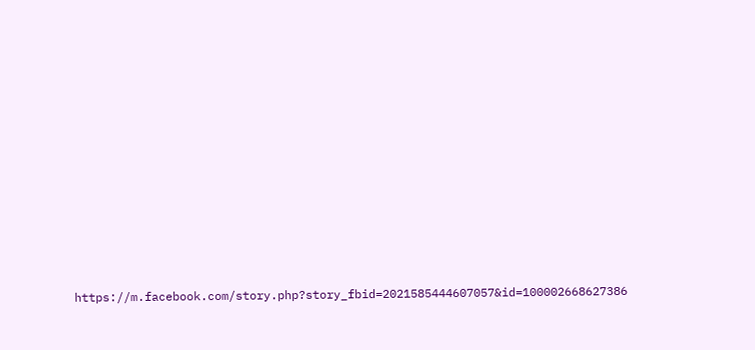https://m.facebook.com/story.php?story_fbid=2021585444607057&id=100002668627386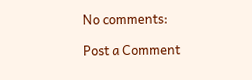No comments:

Post a Comment